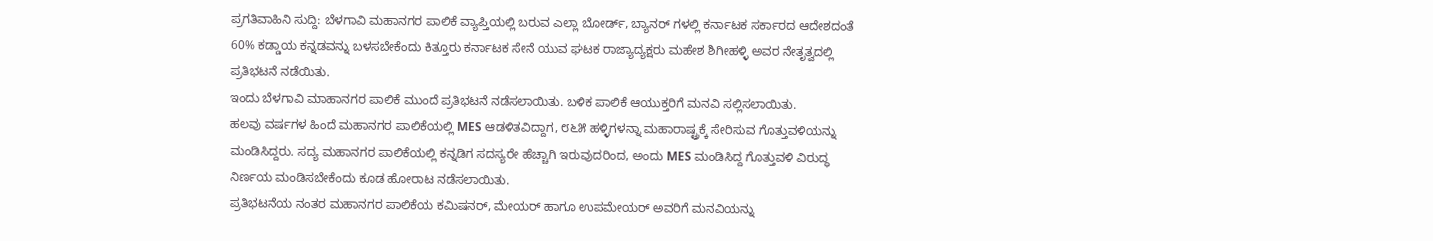ಪ್ರಗತಿವಾಹಿನಿ ಸುದ್ದಿ: ಬೆಳಗಾವಿ ಮಹಾನಗರ ಪಾಲಿಕೆ ವ್ಯಾಪ್ತಿಯಲ್ಲಿ ಬರುವ ಎಲ್ಲಾ ಬೋರ್ಡ್, ಬ್ಯಾನರ್ ಗಳಲ್ಲಿ ಕರ್ನಾಟಕ ಸರ್ಕಾರದ ಆದೇಶದಂತೆ 60% ಕಡ್ಡಾಯ ಕನ್ನಡವನ್ನು ಬಳಸಬೇಕೆಂದು ಕಿತ್ತೂರು ಕರ್ನಾಟಕ ಸೇನೆ ಯುವ ಘಟಕ ರಾಜ್ಯಾದ್ಯಕ್ಷರು ಮಹೇಶ ಶಿಗೀಹಳ್ಳಿ ಅವರ ನೇತೃತ್ವದಲ್ಲಿ ಪ್ರತಿಭಟನೆ ನಡೆಯಿತು.
ಇಂದು ಬೆಳಗಾವಿ ಮಾಹಾನಗರ ಪಾಲಿಕೆ ಮುಂದೆ ಪ್ರತಿಭಟನೆ ನಡೆಸಲಾಯಿತು. ಬಳಿಕ ಪಾಲಿಕೆ ಆಯುಕ್ತರಿಗೆ ಮನವಿ ಸಲ್ಲಿಸಲಾಯಿತು.
ಹಲವು ವರ್ಷಗಳ ಹಿಂದೆ ಮಹಾನಗರ ಪಾಲಿಕೆಯಲ್ಲಿ MES ಆಡಳಿತವಿದ್ದಾಗ, ೮೬೫ ಹಳ್ಳಿಗಳನ್ನಾ ಮಹಾರಾಷ್ಟ್ರಕ್ಕೆ ಸೇರಿಸುವ ಗೊತ್ತುವಳಿಯನ್ನು ಮಂಡಿಸಿದ್ದರು. ಸದ್ಯ ಮಹಾನಗರ ಪಾಲಿಕೆಯಲ್ಲಿ ಕನ್ನಡಿಗ ಸದಸ್ಯರೇ ಹೆಚ್ಚಾಗಿ ಇರುವುದರಿಂದ, ಅಂದು MES ಮಂಡಿಸಿದ್ದ ಗೊತ್ತುವಳಿ ವಿರುದ್ಧ ನಿರ್ಣಯ ಮಂಡಿಸಬೇಕೆಂದು ಕೂಡ ಹೋರಾಟ ನಡೆಸಲಾಯಿತು.
ಪ್ರತಿಭಟನೆಯ ನಂತರ ಮಹಾನಗರ ಪಾಲಿಕೆಯ ಕಮಿಷನರ್, ಮೇಯರ್ ಹಾಗೂ ಉಪಮೇಯರ್ ಅವರಿಗೆ ಮನವಿಯನ್ನು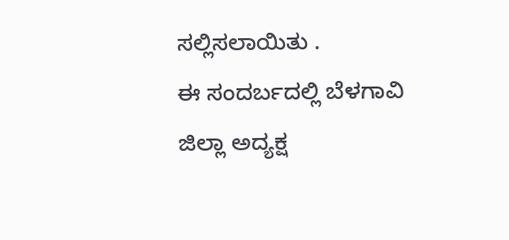ಸಲ್ಲಿಸಲಾಯಿತು .
ಈ ಸಂದರ್ಬದಲ್ಲಿ ಬೆಳಗಾವಿ ಜಿಲ್ಲಾ ಅದ್ಯಕ್ಷ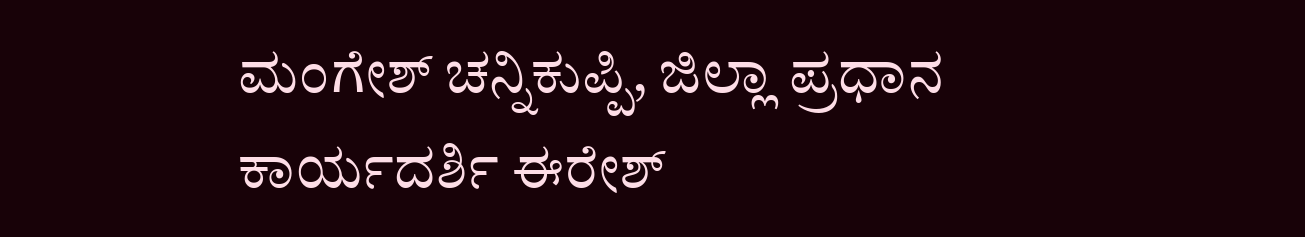ಮಂಗೇಶ್ ಚನ್ನಿಕುಪ್ಪಿ, ಜಿಲ್ಲಾ ಪ್ರಧಾನ ಕಾರ್ಯದರ್ಶಿ ಈರೇಶ್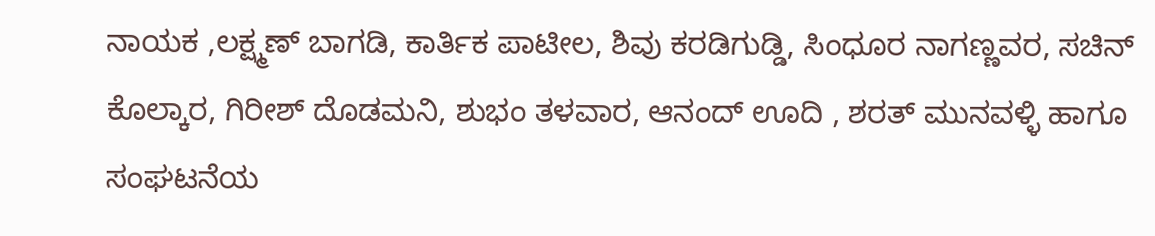ನಾಯಕ ,ಲಕ್ಷ್ಮಣ್ ಬಾಗಡಿ, ಕಾರ್ತಿಕ ಪಾಟೀಲ, ಶಿವು ಕರಡಿಗುಡ್ಡಿ, ಸಿಂಧೂರ ನಾಗಣ್ಣವರ, ಸಚಿನ್ ಕೊಲ್ಕಾರ, ಗಿರೀಶ್ ದೊಡಮನಿ, ಶುಭಂ ತಳವಾರ, ಆನಂದ್ ಊದಿ , ಶರತ್ ಮುನವಳ್ಳಿ ಹಾಗೂ ಸಂಘಟನೆಯ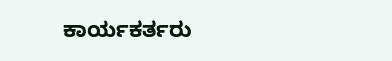ಕಾರ್ಯಕರ್ತರು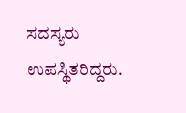ಸದಸ್ಯರು ಉಪಸ್ಥಿತರಿದ್ದರು.